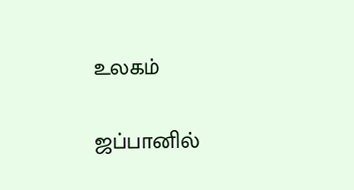உலகம்

ஜப்பானில்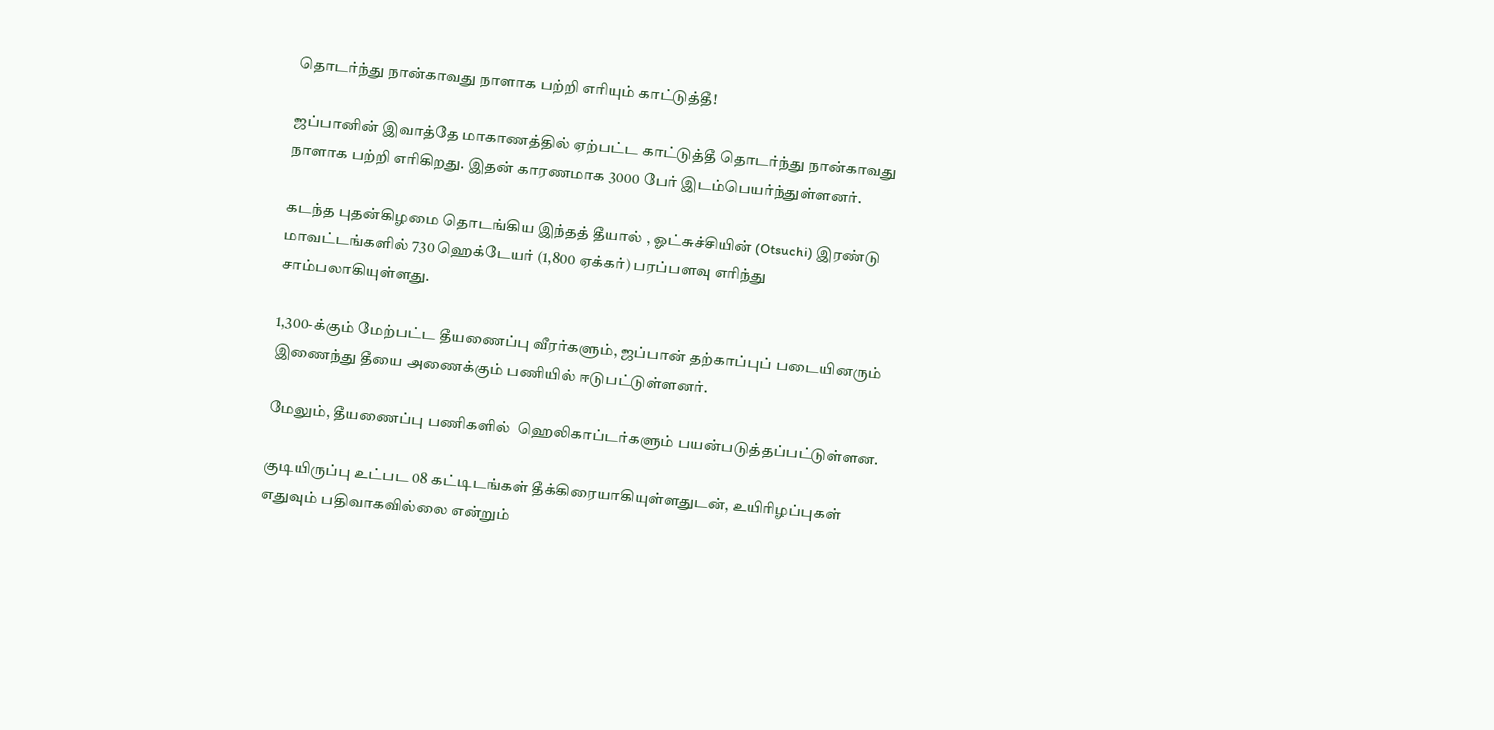தொடர்ந்து நான்காவது நாளாக பற்றி எரியும் காட்டுத்தீ!

ஜப்பானின் இவாத்தே மாகாணத்தில் ஏற்பட்ட காட்டுத்தீ தொடர்ந்து நான்காவது நாளாக பற்றி எரிகிறது. இதன் காரணமாக 3000 பேர் இடம்பெயர்ந்துள்ளனர்.

கடந்த புதன்கிழமை தொடங்கிய இந்தத் தீயால் , ஓட்சுச்சியின் (Otsuchi) இரண்டு மாவட்டங்களில் 730 ஹெக்டேயர் (1,800 ஏக்கர்) பரப்பளவு எரிந்து சாம்பலாகியுள்ளது.

1,300-க்கும் மேற்பட்ட தீயணைப்பு வீரர்களும், ஜப்பான் தற்காப்புப் படையினரும் இணைந்து தீயை அணைக்கும் பணியில் ஈடுபட்டுள்ளனர்.

மேலும், தீயணைப்பு பணிகளில்  ஹெலிகாப்டர்களும் பயன்படுத்தப்பட்டுள்ளன.

குடியிருப்பு உட்பட 08 கட்டிடங்கள் தீக்கிரையாகியுள்ளதுடன், உயிரிழப்புகள் எதுவும் பதிவாகவில்லை என்றும்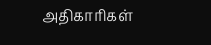அதிகாரிகள்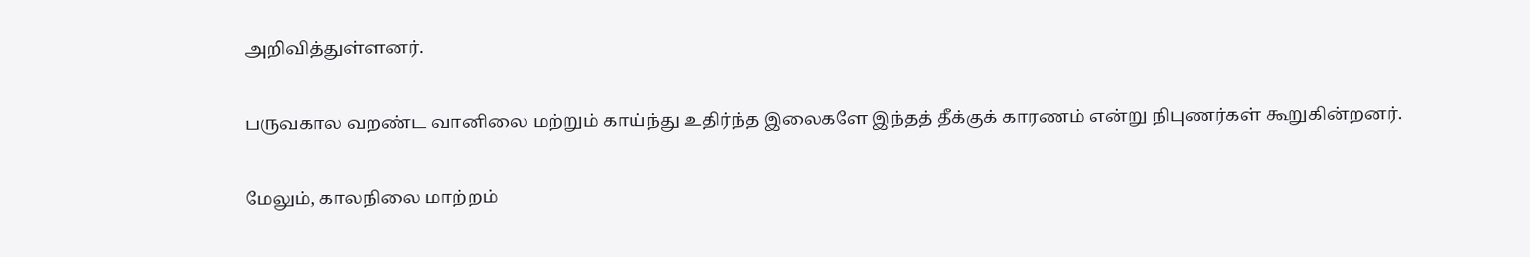அறிவித்துள்ளனர்.

பருவகால வறண்ட வானிலை மற்றும் காய்ந்து உதிர்ந்த இலைகளே இந்தத் தீக்குக் காரணம் என்று நிபுணர்கள் கூறுகின்றனர்.

மேலும், காலநிலை மாற்றம்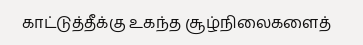காட்டுத்தீக்கு உகந்த சூழ்நிலைகளைத்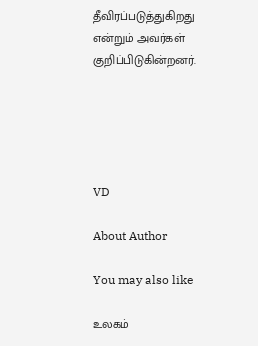தீவிரப்படுத்துகிறது என்றும் அவர்கள் குறிப்பிடுகின்றனர்.





VD

About Author

You may also like

உலகம்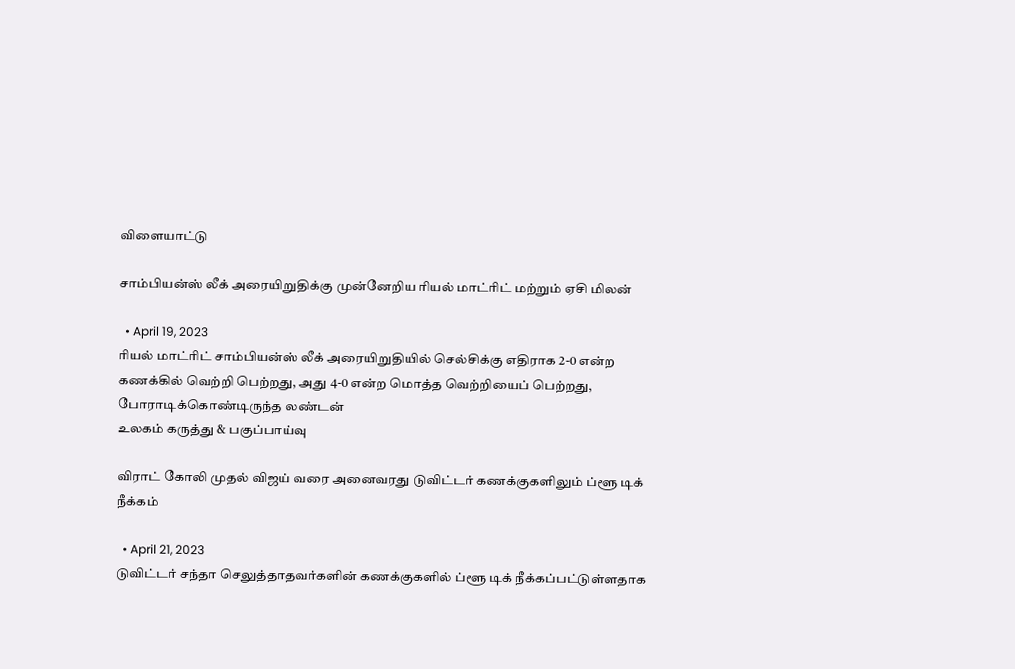விளையாட்டு

சாம்பியன்ஸ் லீக் அரையிறுதிக்கு முன்னேறிய ரியல் மாட்ரிட் மற்றும் ஏசி மிலன்

  • April 19, 2023
ரியல் மாட்ரிட் சாம்பியன்ஸ் லீக் அரையிறுதியில் செல்சிக்கு எதிராக 2-0 என்ற கணக்கில் வெற்றி பெற்றது, அது 4-0 என்ற மொத்த வெற்றியைப் பெற்றது, போராடிக்கொண்டிருந்த லண்டன்
உலகம் கருத்து & பகுப்பாய்வு

விராட் கோலி முதல் விஜய் வரை அனைவரது டுவிட்டர் கணக்குகளிலும் ப்ளூ டிக் நீக்கம்

  • April 21, 2023
டுவிட்டர் சந்தா செலுத்தாதவர்களின் கணக்குகளில் ப்ளூ டிக் நீக்கப்பட்டுள்ளதாக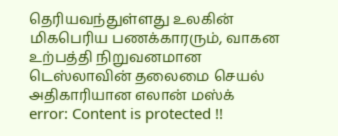தெரியவந்துள்ளது உலகின் மிகபெரிய பணக்காரரும், வாகன உற்பத்தி நிறுவனமான டெஸ்லாவின் தலைமை செயல் அதிகாரியான எலான் மஸ்க்
error: Content is protected !!